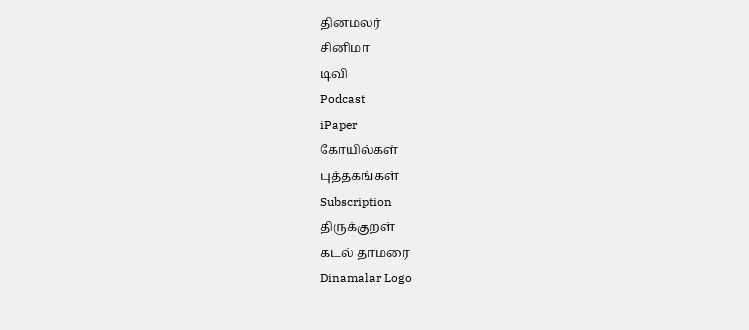தினமலர்
சினிமா
டிவி
Podcast
iPaper
கோயில்கள்
புத்தகங்கள்
Subscription
திருக்குறள்
கடல் தாமரை
Dinamalar Logo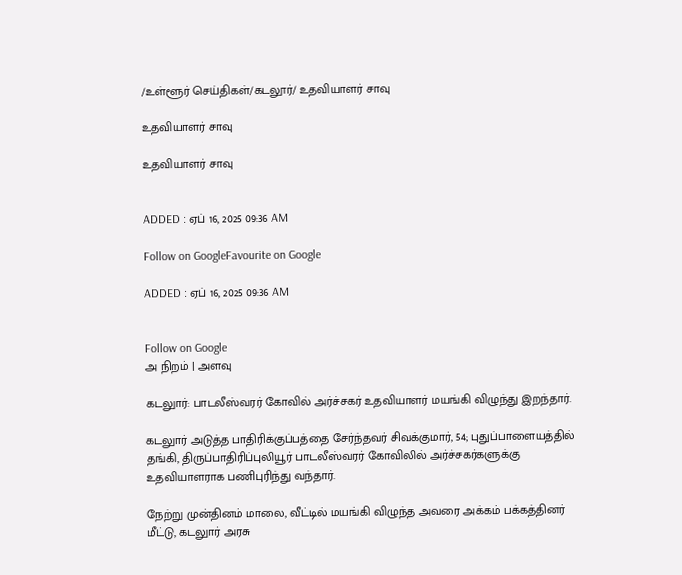/உள்ளூர் செய்திகள்/கடலூர்/ உதவியாளர் சாவு

உதவியாளர் சாவு

உதவியாளர் சாவு


ADDED : ஏப் 16, 2025 09:36 AM

Follow on GoogleFavourite on Google

ADDED : ஏப் 16, 2025 09:36 AM


Follow on Google
அ நிறம் | அளவு

கடலுார்: பாடலீஸ்வரர் கோவில் அர்ச்சகர் உதவியாளர் மயங்கி விழுந்து இறந்தார்.

கடலுார் அடுத்த பாதிரிக்குப்பத்தை சேர்ந்தவர் சிவக்குமார், 54; புதுப்பாளையத்தில் தங்கி, திருப்பாதிரிப்புலியூர் பாடலீஸ்வரர் கோவிலில் அர்ச்சகர்களுக்கு உதவியாளராக பணிபுரிந்து வந்தார்.

நேற்று முன்தினம் மாலை, வீட்டில் மயங்கி விழுந்த அவரை அக்கம் பக்கத்தினர் மீட்டு, கடலுார் அரசு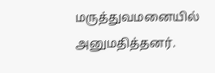மருத்துவமனையில் அனுமதித்தனர்.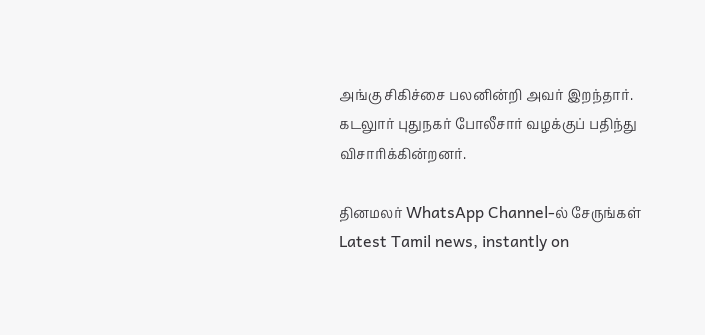அங்கு சிகிச்சை பலனின்றி அவர் இறந்தார். கடலுார் புதுநகர் போலீசார் வழக்குப் பதிந்து விசாரிக்கின்றனர்.

தினமலர் WhatsApp Channel-ல் சேருங்கள்
Latest Tamil news, instantly on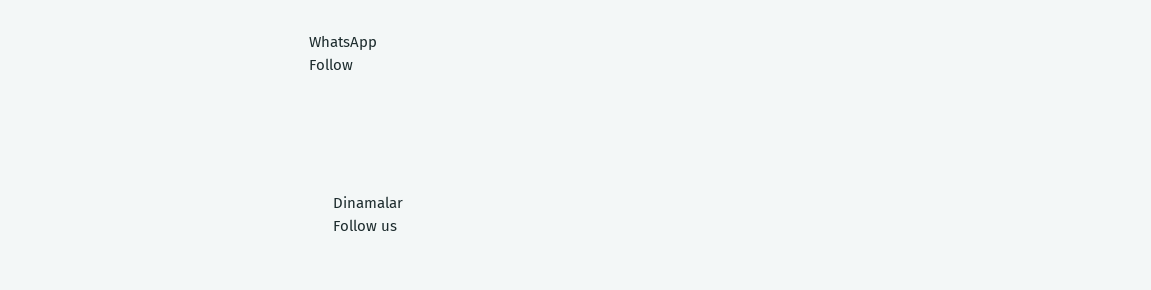WhatsApp
Follow





      Dinamalar
      Follow us